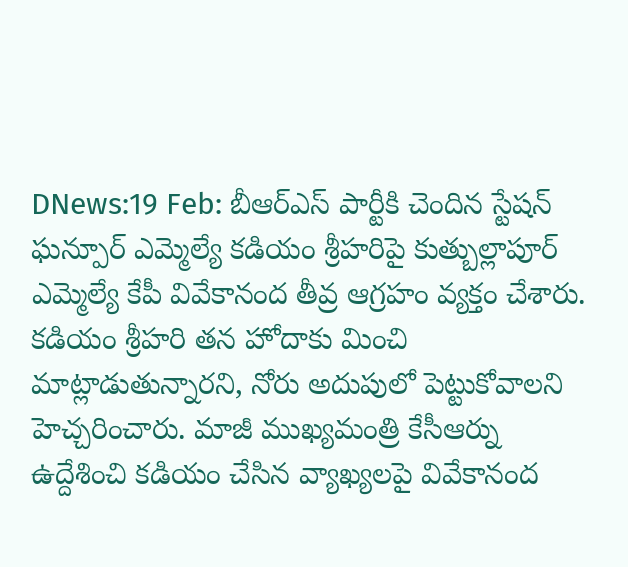DNews:19 Feb: బీఆర్ఎస్ పార్టీకి చెందిన స్టేషన్ ఘన్పూర్ ఎమ్మెల్యే కడియం శ్రీహరిపై కుత్బుల్లాపూర్ ఎమ్మెల్యే కేపీ వివేకానంద తీవ్ర ఆగ్రహం వ్యక్తం చేశారు. కడియం శ్రీహరి తన హోదాకు మించి మాట్లాడుతున్నారని, నోరు అదుపులో పెట్టుకోవాలని హెచ్చరించారు. మాజీ ముఖ్యమంత్రి కేసీఆర్ను ఉద్దేశించి కడియం చేసిన వ్యాఖ్యలపై వివేకానంద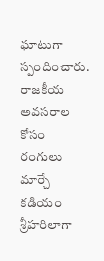ఘాటుగా స్పందించారు.
రాజకీయ అవసరాల కోసం రంగులు మార్చే కడియం శ్రీహరిలాగా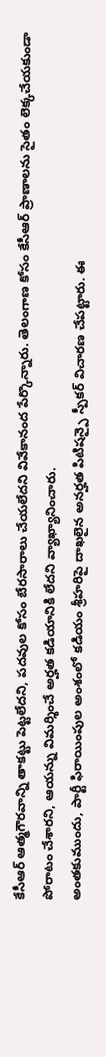కేసీఆర్ ఆత్మగౌరవాన్ని తాకట్టు పెట్టలేదని, పదవుల కోసం బేరసారాలు చేయలేదని వివేకానంద పేర్కొన్నారు. తెలంగాణ కోసం కేసీఆర్ ప్రాణాలను సైతం లెక్కచేయకుండా పోరాటం చేశారని, ఆయన్ను విమర్శించే అర్హత కడియానికి లేదని వ్యాఖ్యానించారు.
అంతకుముందు, పార్టీ ఫిరాయింపుల అంశంలో కడియం శ్రీహరిపై దాఖలైన అనర్హత పిటిషన్పై స్పీకర్ విచారణ చేపట్టారు. ఈ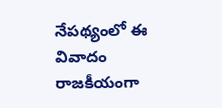నేపథ్యంలో ఈ వివాదం రాజకీయంగా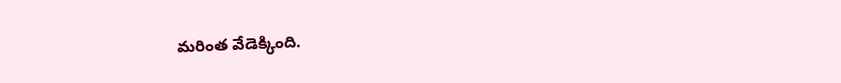మరింత వేడెక్కింది.